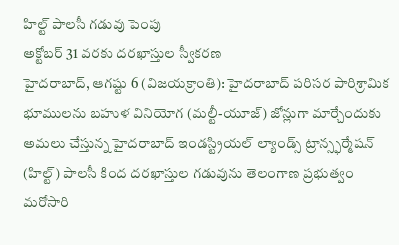హిల్ట్ పాలసీ గడువు పెంపు
అక్టోబర్ 31 వరకు దరఖాస్తుల స్వీకరణ
హైదరాబాద్, ఆగష్టు 6 (విజయక్రాంతి): హైదరాబాద్ పరిసర పారిశ్రామిక భూములను బహుళ వినియోగ (మల్టీ-యూజ్) జోన్లుగా మార్చేందుకు అమలు చేస్తున్న హైదరాబాద్ ఇండస్ట్రియల్ ల్యాండ్స్ ట్రాన్స్ఫర్మేషన్ (హిల్ట్) పాలసీ కింద దరఖాస్తుల గడువును తెలంగాణ ప్రభుత్వం మరోసారి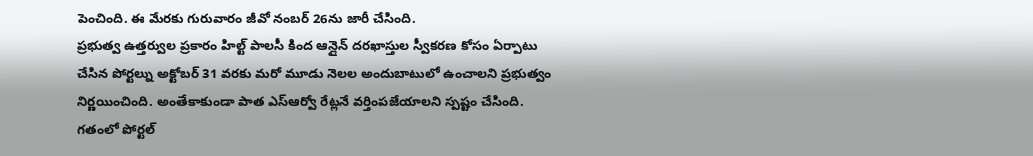పెంచింది. ఈ మేరకు గురువారం జీవో నంబర్ 26ను జారీ చేసింది.
ప్రభుత్వ ఉత్తర్వుల ప్రకారం హిల్ట్ పాలసీ కింద ఆన్లైన్ దరఖాస్తుల స్వీకరణ కోసం ఏర్పాటు చేసిన పోర్టల్ను అక్టోబర్ 31 వరకు మరో మూడు నెలల అందుబాటులో ఉంచాలని ప్రభుత్వం నిర్ణయించింది. అంతేకాకుండా పాత ఎస్ఆర్వో రేట్లనే వర్తింపజేయాలని స్పష్టం చేసింది. గతంలో పోర్టల్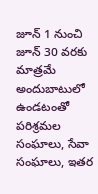జూన్ 1 నుంచి జూన్ 30 వరకు మాత్రమే అందుబాటులో ఉండటంతో పరిశ్రమల సంఘాలు, సేవా సంఘాలు, ఇతర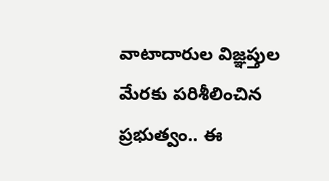వాటాదారుల విజ్ఞప్తుల మేరకు పరిశీలించిన ప్రభుత్వం.. ఈ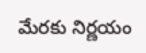మేరకు నిర్ణయం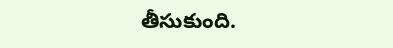తీసుకుంది.